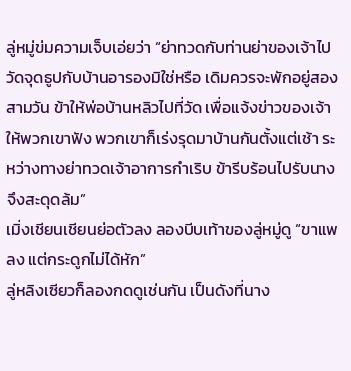ลู่หมู่ข่มความเจ็บเอ่ยว่า “ย่าทวดกับท่านย่าของเจ้าไปวัดจุดธูปกับบ้านอารองมิใช่หรือ เดิมควรจะพักอยู่สองสามวัน ข้าให้พ่อบ้านหลิวไปที่วัด เพื่อแจ้งข่าวของเจ้าให้พวกเขาฟัง พวกเขาก็เร่งรุดมาบ้านกันตั้งแต่เช้า ระหว่างทางย่าทวดเจ้าอาการกำเริบ ข้ารีบร้อนไปรับนาง จึงสะดุดล้ม”
เมิ่งเชียนเชียนย่อตัวลง ลองบีบเท้าของลู่หมู่ดู “ขาแพลง แต่กระดูกไม่ได้หัก”
ลู่หลิงเซียวก็ลองกดดูเช่นกัน เป็นดังที่นาง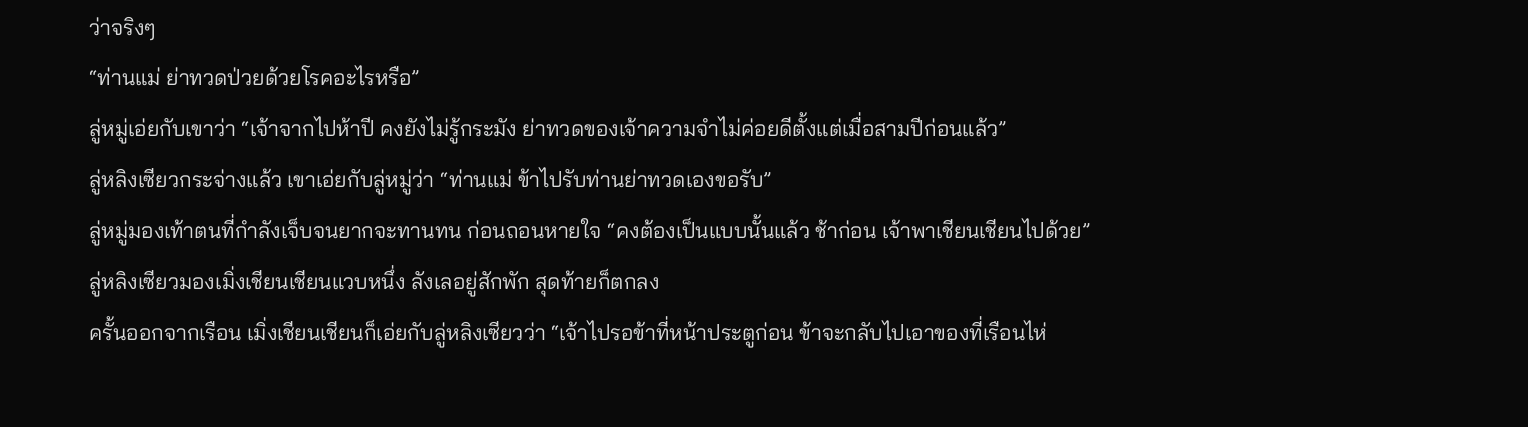ว่าจริงๆ
“ท่านแม่ ย่าทวดป่วยด้วยโรคอะไรหรือ”
ลู่หมู่เอ่ยกับเขาว่า “เจ้าจากไปห้าปี คงยังไม่รู้กระมัง ย่าทวดของเจ้าความจำไม่ค่อยดีตั้งแต่เมื่อสามปีก่อนแล้ว”
ลู่หลิงเซียวกระจ่างแล้ว เขาเอ่ยกับลู่หมู่ว่า “ท่านแม่ ข้าไปรับท่านย่าทวดเองขอรับ”
ลู่หมู่มองเท้าตนที่กำลังเจ็บจนยากจะทานทน ก่อนถอนหายใจ “คงต้องเป็นแบบนั้นแล้ว ช้าก่อน เจ้าพาเชียนเชียนไปด้วย”
ลู่หลิงเซียวมองเมิ่งเชียนเชียนแวบหนึ่ง ลังเลอยู่สักพัก สุดท้ายก็ตกลง
ครั้นออกจากเรือน เมิ่งเชียนเชียนก็เอ่ยกับลู่หลิงเซียวว่า “เจ้าไปรอข้าที่หน้าประตูก่อน ข้าจะกลับไปเอาของที่เรือนไห่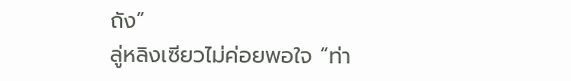ถัง”
ลู่หลิงเซียวไม่ค่อยพอใจ “ท่า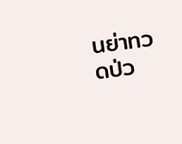นย่าทวดป่ว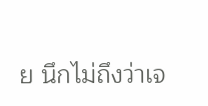ย นึกไม่ถึงว่าเจ